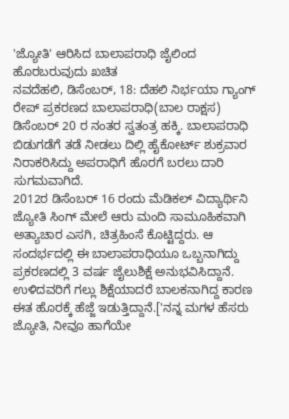'ಜ್ಯೋತಿ' ಆರಿಸಿದ ಬಾಲಾಪರಾಧಿ ಜೈಲಿಂದ ಹೊರಬರುವುದು ಖಚಿತ
ನವದೆಹಲಿ, ಡಿಸೆಂಬರ್, 18: ದೆಹಲಿ ನಿರ್ಭಯಾ ಗ್ಯಾಂಗ್ ರೇಪ್ ಪ್ರಕರಣದ ಬಾಲಾಪರಾಧಿ(ಬಾಲ ರಾಕ್ಷಸ) ಡಿಸೆಂಬರ್ 20 ರ ನಂತರ ಸ್ವತಂತ್ರ ಹಕ್ಕಿ. ಬಾಲಾಪರಾಧಿ ಬಿಡುಗಡೆಗೆ ತಡೆ ನೀಡಲು ದಿಲ್ಲಿ ಹೈಕೋರ್ಟ್ ಶುಕ್ರವಾರ ನಿರಾಕರಿಸಿದ್ದು ಅಪರಾಧಿಗೆ ಹೊರಗೆ ಬರಲು ದಾರಿ ಸುಗಮವಾಗಿದೆ.
2012ರ ಡಿಸೆಂಬರ್ 16 ರಂದು ಮೆಡಿಕಲ್ ವಿದ್ಯಾರ್ಥಿನಿ ಜ್ಯೋತಿ ಸಿಂಗ್ ಮೇಲೆ ಆರು ಮಂದಿ ಸಾಮೂಹಿಕವಾಗಿ ಅತ್ಯಾಚಾರ ಎಸಗಿ, ಚಿತ್ರಹಿಂಸೆ ಕೊಟ್ಟಿದ್ದರು. ಆ ಸಂದರ್ಭದಲ್ಲಿ ಈ ಬಾಲಾಪರಾಧಿಯೂ ಒಬ್ಬನಾಗಿದ್ದು ಪ್ರಕರಣದಲ್ಲಿ 3 ವರ್ಷ ಜೈಲುಶಿಕ್ಷೆ ಅನುಭವಿಸಿದ್ದಾನೆ. ಉಳಿದವರಿಗೆ ಗಲ್ಲು ಶಿಕ್ಷೆಯಾದರೆ ಬಾಲಕನಾಗಿದ್ದ ಕಾರಣ ಈತ ಹೊರಕ್ಕೆ ಹೆಜ್ಜೆ ಇಡುತ್ತಿದ್ದಾನೆ.['ನನ್ನ ಮಗಳ ಹೆಸರು ಜ್ಯೋತಿ, ನೀವೂ ಹಾಗೆಯೇ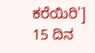ಕರೆಯಿರಿ']
15 ದಿನ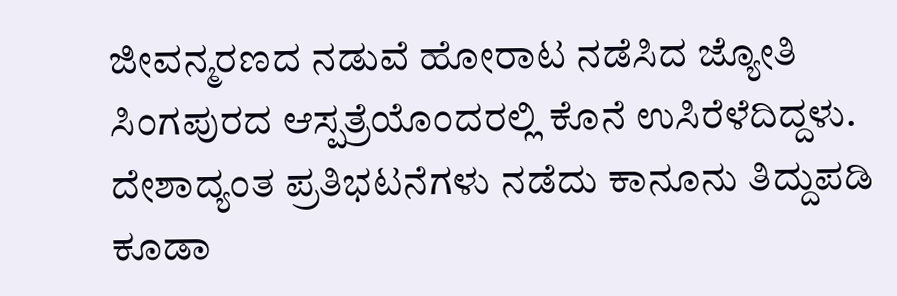ಜೀವನ್ಮರಣದ ನಡುವೆ ಹೋರಾಟ ನಡೆಸಿದ ಜ್ಯೋತಿ ಸಿಂಗಪುರದ ಆಸ್ಪತ್ರೆಯೊಂದರಲ್ಲಿ ಕೊನೆ ಉಸಿರೆಳೆದಿದ್ದಳು. ದೇಶಾದ್ಯಂತ ಪ್ರತಿಭಟನೆಗಳು ನಡೆದು ಕಾನೂನು ತಿದ್ದುಪಡಿ ಕೂಡಾ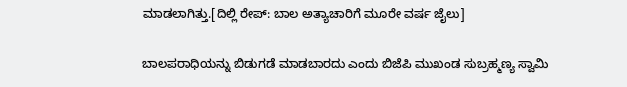ಮಾಡಲಾಗಿತ್ತು.[ದಿಲ್ಲಿ ರೇಪ್: ಬಾಲ ಅತ್ಯಾಚಾರಿಗೆ ಮೂರೇ ವರ್ಷ ಜೈಲು]

ಬಾಲಪರಾಧಿಯನ್ನು ಬಿಡುಗಡೆ ಮಾಡಬಾರದು ಎಂದು ಬಿಜೆಪಿ ಮುಖಂಡ ಸುಬ್ರಹ್ಮಣ್ಯ ಸ್ವಾಮಿ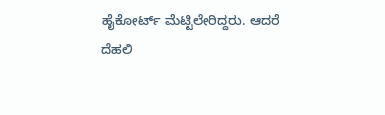ಹೈಕೋರ್ಟ್ ಮೆಟ್ಟಿಲೇರಿದ್ದರು. ಆದರೆ ದೆಹಲಿ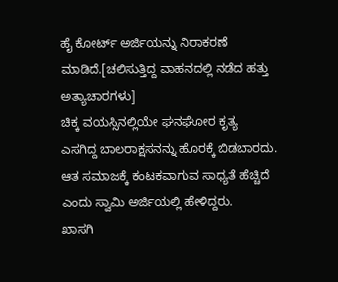ಹೈ ಕೋರ್ಟ್ ಅರ್ಜಿಯನ್ನು ನಿರಾಕರಣೆ ಮಾಡಿದೆ.[ಚಲಿಸುತ್ತಿದ್ದ ವಾಹನದಲ್ಲಿ ನಡೆದ ಹತ್ತು ಅತ್ಯಾಚಾರಗಳು]
ಚಿಕ್ಕ ವಯಸ್ಸಿನಲ್ಲಿಯೇ ಘನಘೋರ ಕೃತ್ಯ ಎಸಗಿದ್ದ ಬಾಲರಾಕ್ಷಸನನ್ನು ಹೊರಕ್ಕೆ ಬಿಡಬಾರದು. ಆತ ಸಮಾಜಕ್ಕೆ ಕಂಟಕವಾಗುವ ಸಾಧ್ಯತೆ ಹೆಚ್ಚಿದೆ ಎಂದು ಸ್ವಾಮಿ ಅರ್ಜಿಯಲ್ಲಿ ಹೇಳಿದ್ದರು.
ಖಾಸಗಿ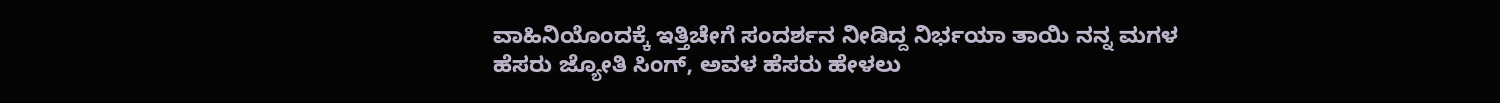ವಾಹಿನಿಯೊಂದಕ್ಕೆ ಇತ್ತಿಚೇಗೆ ಸಂದರ್ಶನ ನೀಡಿದ್ದ ನಿರ್ಭಯಾ ತಾಯಿ ನನ್ನ ಮಗಳ ಹೆಸರು ಜ್ಯೋತಿ ಸಿಂಗ್, ಅವಳ ಹೆಸರು ಹೇಳಲು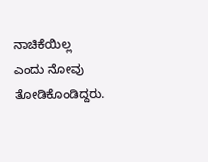ನಾಚಿಕೆಯಿಲ್ಲ ಎಂದು ನೋವು ತೋಡಿಕೊಂಡಿದ್ದರು.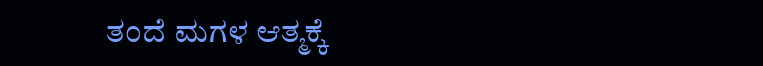ತಂದೆ ಮಗಳ ಆತ್ಮಕ್ಕೆ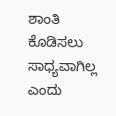ಶಾಂತಿ ಕೊಡಿಸಲು ಸಾಧ್ಯವಾಗಿಲ್ಲ ಎಂದು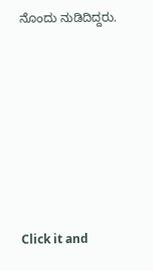ನೊಂದು ನುಡಿದಿದ್ದರು.












Click it and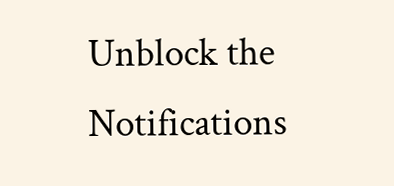Unblock the Notifications